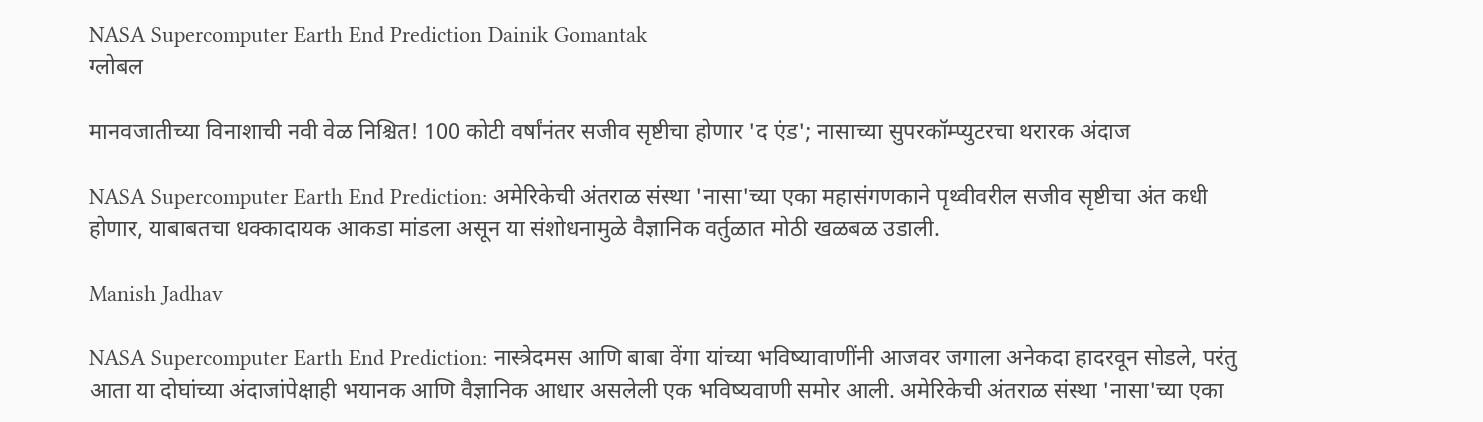NASA Supercomputer Earth End Prediction Dainik Gomantak
ग्लोबल

मानवजातीच्या विनाशाची नवी वेळ निश्चित! 100 कोटी वर्षांनंतर सजीव सृष्टीचा होणार 'द एंड'; नासाच्या सुपरकॉम्प्युटरचा थरारक अंदाज

NASA Supercomputer Earth End Prediction: अमेरिकेची अंतराळ संस्था 'नासा'च्या एका महासंगणकाने पृथ्वीवरील सजीव सृष्टीचा अंत कधी होणार, याबाबतचा धक्कादायक आकडा मांडला असून या संशोधनामुळे वैज्ञानिक वर्तुळात मोठी खळबळ उडाली.

Manish Jadhav

NASA Supercomputer Earth End Prediction: नास्त्रेदमस आणि बाबा वेंगा यांच्या भविष्यावाणींनी आजवर जगाला अनेकदा हादरवून सोडले, परंतु आता या दोघांच्या अंदाजांपेक्षाही भयानक आणि वैज्ञानिक आधार असलेली एक भविष्यवाणी समोर आली. अमेरिकेची अंतराळ संस्था 'नासा'च्या एका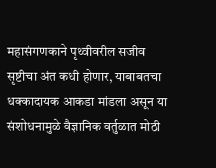महासंगणकाने पृथ्वीवरील सजीव सृष्टीचा अंत कधी होणार, याबाबतचा धक्कादायक आकडा मांडला असून या संशोधनामुळे वैज्ञानिक वर्तुळात मोठी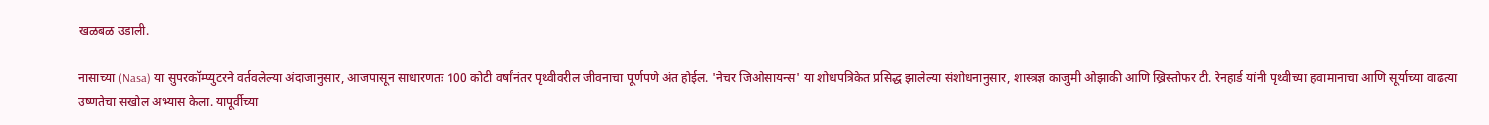खळबळ उडाली.

नासाच्या (Nasa) या सुपरकॉम्प्युटरने वर्तवलेल्या अंदाजानुसार, आजपासून साधारणतः 100 कोटी वर्षांनंतर पृथ्वीवरील जीवनाचा पूर्णपणे अंत होईल. 'नेचर जिओसायन्स' या शोधपत्रिकेत प्रसिद्ध झालेल्या संशोधनानुसार, शास्त्रज्ञ काजुमी ओझाकी आणि ख्रिस्तोफर टी. रेनहार्ड यांनी पृथ्वीच्या हवामानाचा आणि सूर्याच्या वाढत्या उष्णतेचा सखोल अभ्यास केला. यापूर्वीच्या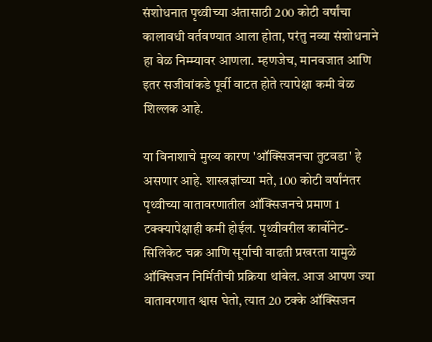संशोधनात पृथ्वीच्या अंतासाठी 200 कोटी वर्षांचा कालावधी वर्तवण्यात आला होता, परंतु नव्या संशोधनाने हा वेळ निम्म्यावर आणला. म्हणजेच, मानवजात आणि इतर सजीवांकडे पूर्वी वाटत होते त्यापेक्षा कमी वेळ शिल्लक आहे.

या विनाशाचे मुख्य कारण 'ऑक्सिजनचा तुटवडा' हे असणार आहे. शास्त्रज्ञांच्या मते, 100 कोटी वर्षांनंतर पृथ्वीच्या वातावरणातील ऑक्सिजनचे प्रमाण 1 टक्क्यापेक्षाही कमी होईल. पृथ्वीवरील कार्बोनेट-सिलिकेट चक्र आणि सूर्याची वाढती प्रखरता यामुळे ऑक्सिजन निर्मितीची प्रक्रिया थांबेल. आज आपण ज्या वातावरणात श्वास घेतो, त्यात 20 टक्के ऑक्सिजन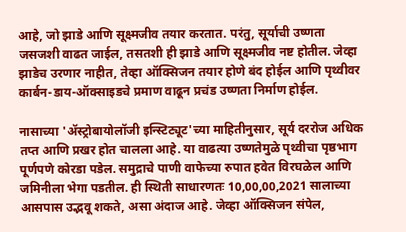आहे, जो झाडे आणि सूक्ष्मजीव तयार करतात. परंतु, सूर्याची उष्णता जसजशी वाढत जाईल, तसतशी ही झाडे आणि सूक्ष्मजीव नष्ट होतील. जेव्हा झाडेच उरणार नाहीत, तेव्हा ऑक्सिजन तयार होणे बंद होईल आणि पृथ्वीवर कार्बन-डाय-ऑक्साइडचे प्रमाण वाढून प्रचंड उष्णता निर्माण होईल.

नासाच्या 'ॲस्ट्रोबायोलॉजी इन्स्टिट्यूट'च्या माहितीनुसार, सूर्य दररोज अधिक तप्त आणि प्रखर होत चालला आहे. या वाढत्या उष्णतेमुळे पृथ्वीचा पृष्ठभाग पूर्णपणे कोरडा पडेल. समुद्राचे पाणी वाफेच्या रुपात हवेत विरघळेल आणि जमिनीला भेगा पडतील. ही स्थिती साधारणतः 10,00,00,2021 सालाच्या आसपास उद्भवू शकते, असा अंदाज आहे. जेव्हा ऑक्सिजन संपेल,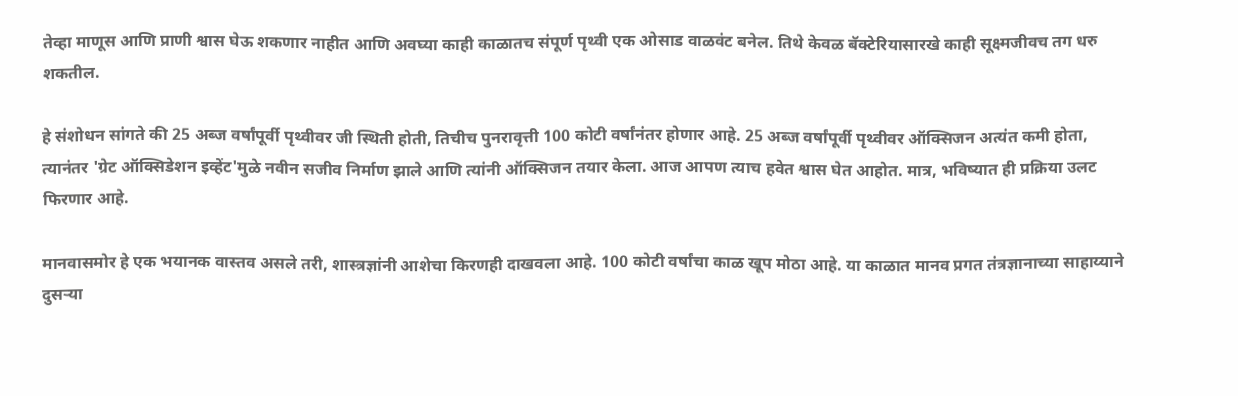तेव्हा माणूस आणि प्राणी श्वास घेऊ शकणार नाहीत आणि अवघ्या काही काळातच संपूर्ण पृथ्वी एक ओसाड वाळवंट बनेल. तिथे केवळ बॅक्टेरियासारखे काही सूक्ष्मजीवच तग धरु शकतील.

हे संशोधन सांगते की 25 अब्ज वर्षांपूर्वी पृथ्वीवर जी स्थिती होती, तिचीच पुनरावृत्ती 100 कोटी वर्षांनंतर होणार आहे. 25 अब्ज वर्षांपूर्वी पृथ्वीवर ऑक्सिजन अत्यंत कमी होता, त्यानंतर 'ग्रेट ऑक्सिडेशन इव्हेंट'मुळे नवीन सजीव निर्माण झाले आणि त्यांनी ऑक्सिजन तयार केला. आज आपण त्याच हवेत श्वास घेत आहोत. मात्र, भविष्यात ही प्रक्रिया उलट फिरणार आहे.

मानवासमोर हे एक भयानक वास्तव असले तरी, शास्त्रज्ञांनी आशेचा किरणही दाखवला आहे. 100 कोटी वर्षांचा काळ खूप मोठा आहे. या काळात मानव प्रगत तंत्रज्ञानाच्या साहाय्याने दुसऱ्या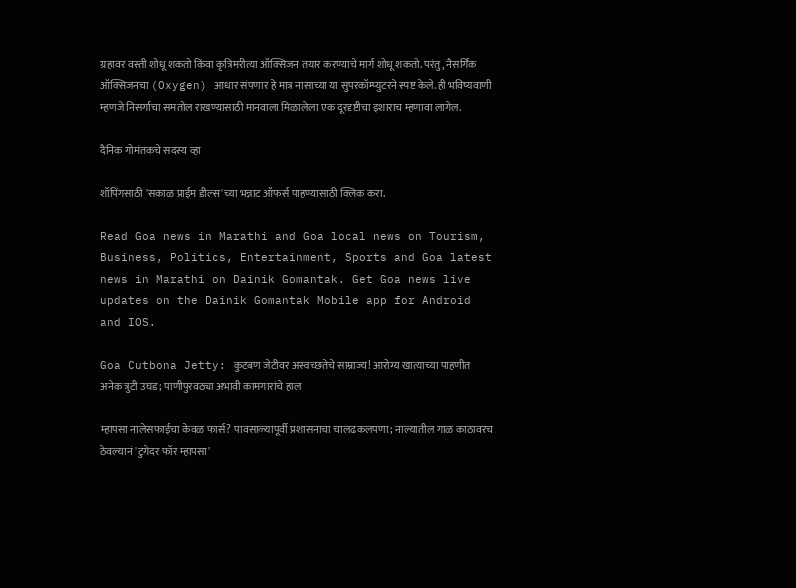ग्रहावर वस्ती शोधू शकतो किंवा कृत्रिमरीत्या ऑक्सिजन तयार करण्याचे मार्ग शोधू शकतो. परंतु, नैसर्गिक ऑक्सिजनचा (Oxygen) आधार संपणार हे मात्र नासाच्या या सुपरकॉम्प्युटरने स्पष्ट केले. ही भविष्यवाणी म्हणजे निसर्गाचा समतोल राखण्यासाठी मानवाला मिळालेला एक दूरदृष्टीचा इशाराच म्हणावा लागेल.

दैनिक गोमंतकचे सदस्य व्हा

शॉपिंगसाठी 'सकाळ प्राईम डील्स'च्या भन्नाट ऑफर्स पाहण्यासाठी क्लिक करा.

Read Goa news in Marathi and Goa local news on Tourism, Business, Politics, Entertainment, Sports and Goa latest news in Marathi on Dainik Gomantak. Get Goa news live updates on the Dainik Gomantak Mobile app for Android and IOS.

Goa Cutbona Jetty: कुटबण जेटीवर अस्वच्छतेचे साम्राज्य! आरोग्य खात्याच्या पाहणीत अनेक त्रुटी उघड; पाणीपुरवठ्या अभावी कामगारांचे हाल

म्हापसा नालेसफाईचा केवळ फार्स? पावसाळ्यापूर्वी प्रशासनाचा चालढकलपणा; नाल्यातील गाळ काठावरच ठेवल्यानं 'टुगेदर फॉर म्हापसा'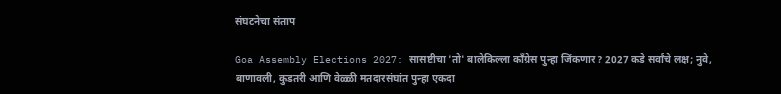संघटनेचा संताप

Goa Assembly Elections 2027: सासष्टीचा 'तो' बालेकिल्ला काँग्रेस पुन्हा जिंकणार? 2027 कडे सर्वांचे लक्ष; नुवे, बाणावली, कुडतरी आणि वेळ्ळी मतदारसंघांत पुन्हा एकदा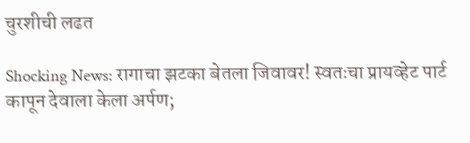चुरशीची लढत

Shocking News: रागाचा झटका बेतला जिवावर! स्वतःचा प्रायव्हेट पार्ट कापून देवाला केला अर्पण;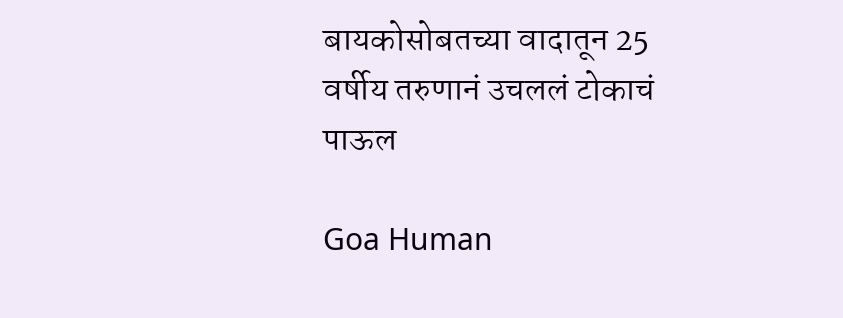बायकोसोबतच्या वादातून 25 वर्षीय तरुणानं उचललं टोकाचं पाऊल

Goa Human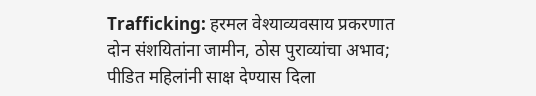Trafficking: हरमल वेश्याव्यवसाय प्रकरणात दोन संशयितांना जामीन, ठोस पुराव्यांचा अभाव; पीडित महिलांनी साक्ष देण्यास दिला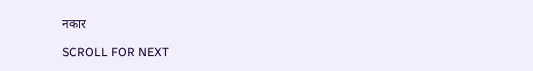नकार

SCROLL FOR NEXT